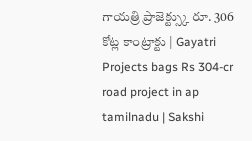గాయత్రి ప్రాజెక్ట్స్కు రూ. 306 కోట్ల కాంట్రాక్టు | Gayatri Projects bags Rs 304-cr road project in ap tamilnadu | Sakshi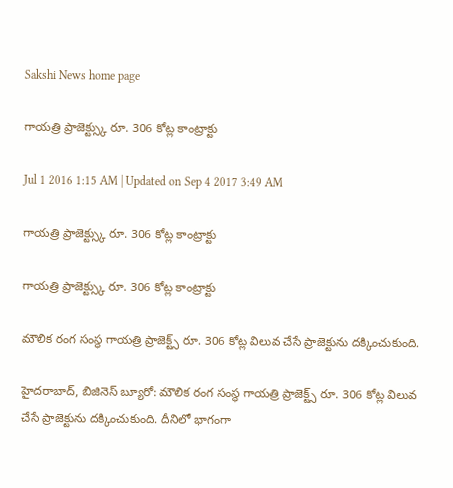Sakshi News home page

గాయత్రి ప్రాజెక్ట్స్కు రూ. 306 కోట్ల కాంట్రాక్టు

Jul 1 2016 1:15 AM | Updated on Sep 4 2017 3:49 AM

గాయత్రి ప్రాజెక్ట్స్కు రూ. 306 కోట్ల కాంట్రాక్టు

గాయత్రి ప్రాజెక్ట్స్కు రూ. 306 కోట్ల కాంట్రాక్టు

మౌలిక రంగ సంస్థ గాయత్రి ప్రాజెక్ట్స్ రూ. 306 కోట్ల విలువ చేసే ప్రాజెక్టును దక్కించుకుంది.

హైదరాబాద్, బిజినెస్ బ్యూరో: మౌలిక రంగ సంస్థ గాయత్రి ప్రాజెక్ట్స్ రూ. 306 కోట్ల విలువ చేసే ప్రాజెక్టును దక్కించుకుంది. దీనిలో భాగంగా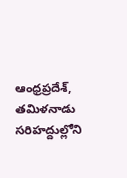ఆంధ్రప్రదేశ్, తమిళనాడు సరిహద్దుల్లోని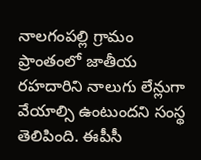నాలగంపల్లి గ్రామం ప్రాంతంలో జాతీయ రహదారిని నాలుగు లేన్లుగా వేయాల్సి ఉంటుందని సంస్థ తెలిపింది. ఈపీసీ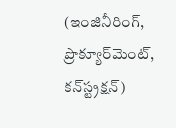(ఇంజినీరింగ్, ప్రొక్యూర్‌మెంట్, కన్‌స్ట్రక్షన్)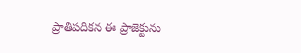ప్రాతిపదికన ఈ ప్రాజెక్టును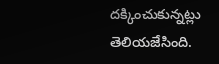దక్కించుకున్నట్లు తెలియజేసింది.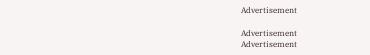Advertisement

Advertisement
Advertisement